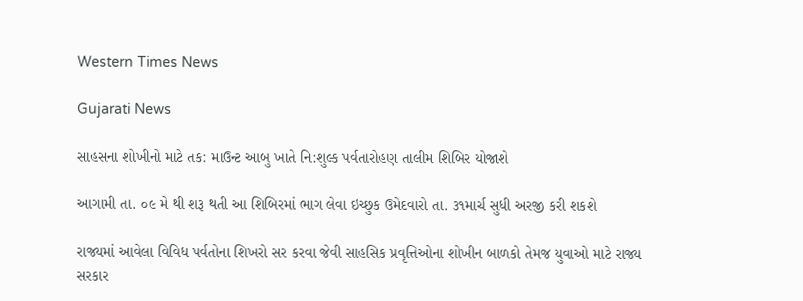Western Times News

Gujarati News

સાહસના શોખીનો માટે તક: માઉન્ટ આબુ ખાતે નિ:શુલ્ક પર્વતારોહણ તાલીમ શિબિર યોજાશે

આગામી તા. ૦૯ મે થી શરૂ થતી આ શિબિરમાં ભાગ લેવા ઇચ્છુક ઉમેદવારો તા. ૩૧માર્ચ સુધી અરજી કરી શકશે

રાજ્યમાં આવેલા વિવિધ પર્વતોના શિખરો સર કરવા જેવી સાહસિક પ્રવૃત્તિઓના શોખીન બાળકો તેમજ યુવાઓ માટે રાજ્ય સરકાર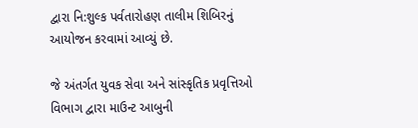દ્વારા નિ:શુલ્ક પર્વતારોહણ તાલીમ શિબિરનું આયોજન કરવામાં આવ્યું છે.

જે અંતર્ગત યુવક સેવા અને સાંસ્કૃતિક પ્રવૃત્તિઓ વિભાગ દ્વારા માઉન્ટ આબુની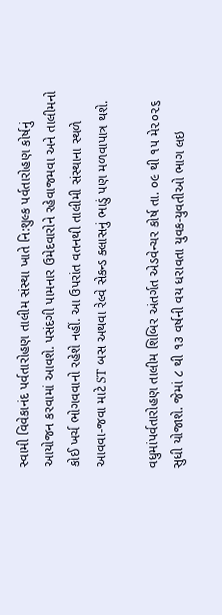સ્વામી વિવેકાનંદ પર્વતારોહણ તાલીમ સંસ્થા ખાતે નિ:શુલ્ક પર્વતારોહણ કોર્ષનું આયોજન કરવામાં આવશે. પસંદગી પામનાર ઉમેદવારોને રહેવાજમવા અને તાલીમનો કોઈ ખર્ચ ભોગવવાનો રહેશે નહીં. આ ઉપરાંત વતનથી તાલીમી સંસ્થાના સ્થળે આવવા-જવા માટે ST બસ અથવા રેલ્વે સેકન્ડ ક્લાસનું ભાડું પણ મળવાપાત્ર થશે.

વધુમાંપર્વતારોહણ તાલીમ શિબિર અંતર્ગત એડવેન્ચર કોર્ષ તા. ૦૯ થી ૧૫ મે૨૦૨૬ સુધી યોજાશે. જેમાં ૮ થી ૧૩ વર્ષની વય ધરાવતા યુવક-યુવતીઓ ભાગ લઇ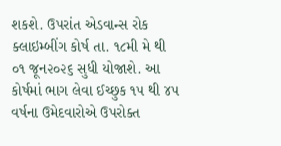શકશે. ઉપરાંત એડવાન્સ રોક ક્લાઇમ્બીંગ કોર્ષ તા. ૧૮મી મે થી ૦૧ જૂન૨૦૨૬ સુધી યોજાશે. આ કોર્ષમાં ભાગ લેવા ઈચ્છુક ૧૫ થી ૪૫ વર્ષના ઉમેદવારોએ ઉપરોક્ત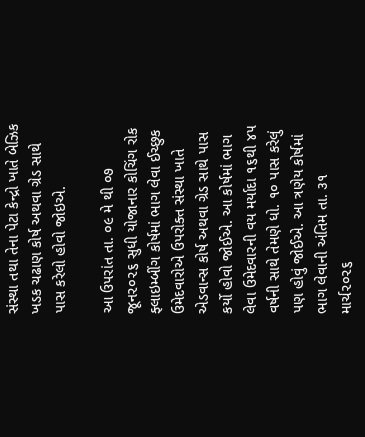સંસ્થા તથા તેના પેટા કેન્દ્રો ખાતે બેઝિક ખડક ચઢાણ કોર્ષ અથવા ગ્રેડ સાથે પાસ કરેલો હોવો જોઇએ.

આ ઉપરાંત તા. ૦૯ મે થી ૦૭ જૂન૨૦૨૬ સુધી યોજાનાર કોચિંગ રોક ફ્લાઇમ્બીંગ કોર્ષમાં ભાગ લેવા ઈચ્છુક ઉમેદવારોએ ઉપરોક્ત સંસ્થા ખાતે એડવાન્સ કોર્ષ અથવા ગ્રેડ સાથે પાસ કર્યો હોવો જોઈએ. આ કોર્ષમાં ભાગ લેવા ઉમેદવારની વય મર્યાદા ૧૬થી ૪૫ વર્ષની સાથે તેમણે ધો. ૧૦ પાસ કરેલું પણ હોવું જોઈએ. આ ત્રણેય કોર્ષમાં ભાગ લેવાની અંતિમ તા. ૩૧ માર્ચ૨૦૨૬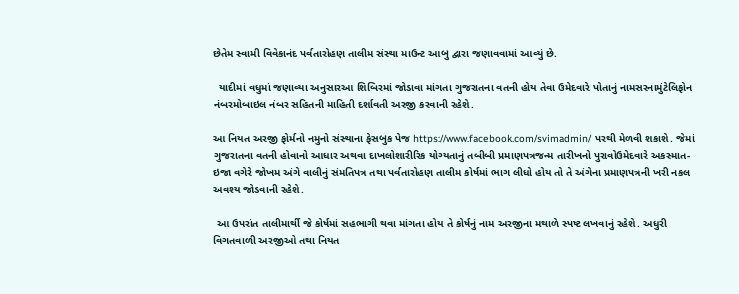છેતેમ સ્વામી વિવેકાનંદ પર્વતારોહણ તાલીમ સંસ્થા માઉન્ટ આબુ દ્વારા જણાવવામાં આવ્યું છે.

  યાદીમાં વધુમાં જણાવ્યા અનુસારઆ શિબિરમાં જોડાવા માંગતા ગુજરાતના વતની હોય તેવા ઉમેદવારે પોતાનું નામસરનામુંટેલિફોન નંબરમોબાઇલ નંબર સહિતની માહિતી દર્શાવતી અરજી કરવાની રહેશે.

આ નિયત અરજી ફોર્મનો નમુનો સંસ્થાના ફેસબુક પેજ https://www.facebook.com/svimadmin/ પરથી મેળવી શકાશે. જેમાં ગુજરાતના વતની હોવાનો આધાર અથવા દાખલોશારીરિક યોગ્યતાનું તબીબી પ્રમાણપત્રજન્મ તારીખનો પુરાવોઉમેદવારે અકસ્માત-ઇજા વગેરે જોખમ અંગે વાલીનું સંમતિપત્ર તથા પર્વતારોહણ તાલીમ કોર્ષમાં ભાગ લીધો હોય તો તે અંગેના પ્રમાણપત્રની ખરી નકલ અવશ્ય જોડવાની રહેશે.

 આ ઉપરાંત તાલીમાર્થી જે કોર્ષમાં સહભાગી થવા માંગતા હોય તે કોર્ષનું નામ અરજીના મથાળે સ્પષ્ટ લખવાનું રહેશે. અધુરી વિગતવાળી અરજીઓ તથા નિયત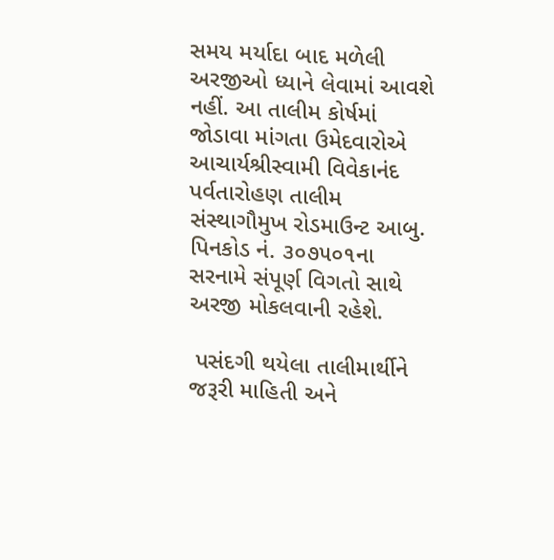સમય મર્યાદા બાદ મળેલી અરજીઓ ધ્યાને લેવામાં આવશે નહીં. આ તાલીમ કોર્ષમાં જોડાવા માંગતા ઉમેદવારોએ આચાર્યશ્રીસ્વામી વિવેકાનંદ પર્વતારોહણ તાલીમ સંસ્થાગૌમુખ રોડમાઉન્ટ આબુ. પિનકોડ નં. ૩૦૭૫૦૧ના સરનામે સંપૂર્ણ વિગતો સાથે અરજી મોકલવાની રહેશે.

 પસંદગી થયેલા તાલીમાર્થીને જરૂરી માહિતી અને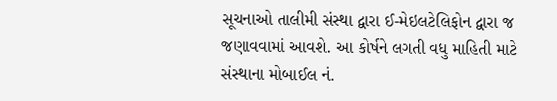સૂચનાઓ તાલીમી સંસ્થા દ્વારા ઈ-મેઇલટેલિફોન દ્વારા જ જણાવવામાં આવશે. આ કોર્ષને લગતી વધુ માહિતી માટે સંસ્થાના મોબાઈલ નં.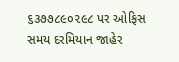૬૩૭૭૮૯૦૨૯૮ પર ઓફિસ સમય દરમિયાન જાહેર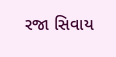રજા સિવાય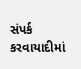સંપર્ક કરવાયાદીમાં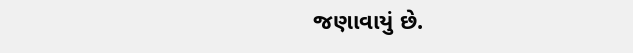જણાવાયું છે.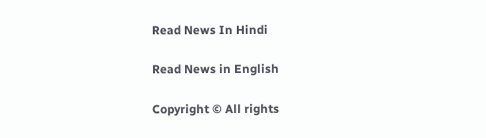Read News In Hindi

Read News in English

Copyright © All rights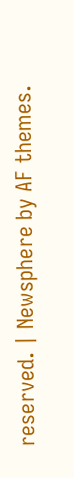reserved. | Newsphere by AF themes.